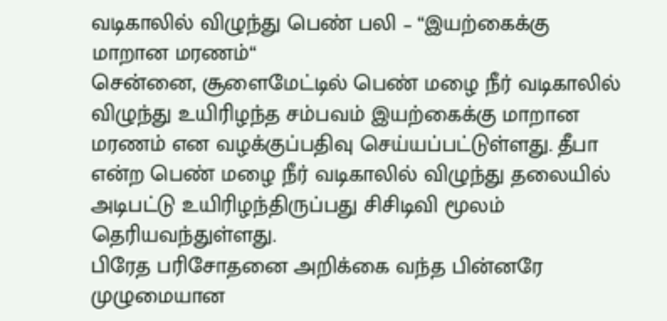வடிகாலில் விழுந்து பெண் பலி – “இயற்கைக்கு மாறான மரணம்“
சென்னை, சூளைமேட்டில் பெண் மழை நீர் வடிகாலில் விழுந்து உயிரிழந்த சம்பவம் இயற்கைக்கு மாறான மரணம் என வழக்குப்பதிவு செய்யப்பட்டுள்ளது. தீபா என்ற பெண் மழை நீர் வடிகாலில் விழுந்து தலையில் அடிபட்டு உயிரிழந்திருப்பது சிசிடிவி மூலம் தெரியவந்துள்ளது.
பிரேத பரிசோதனை அறிக்கை வந்த பின்னரே முழுமையான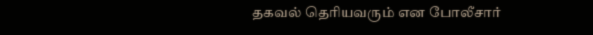தகவல் தெரியவரும் என போலீசார்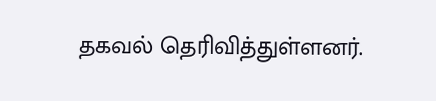தகவல் தெரிவித்துள்ளனர்.